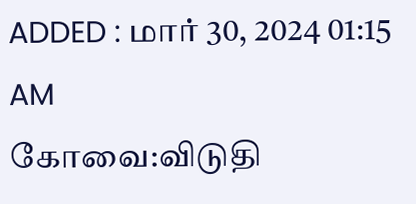ADDED : மார் 30, 2024 01:15 AM
கோவை:விடுதி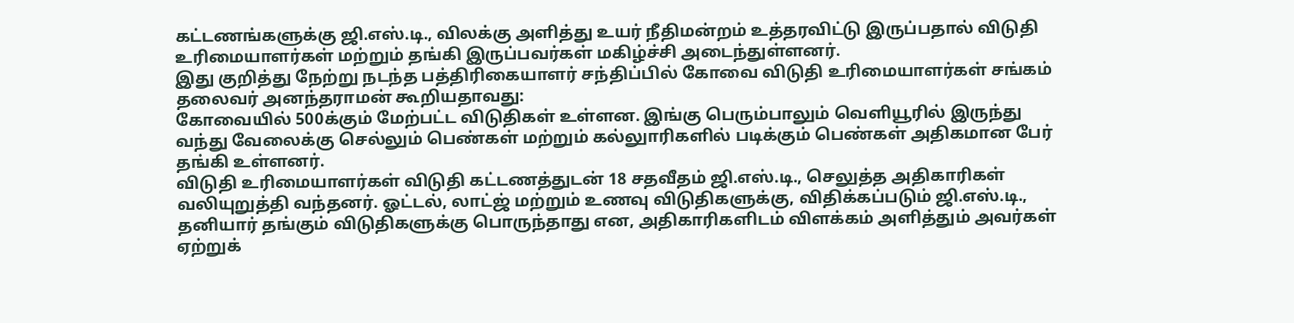கட்டணங்களுக்கு ஜி.எஸ்.டி., விலக்கு அளித்து உயர் நீதிமன்றம் உத்தரவிட்டு இருப்பதால் விடுதி உரிமையாளர்கள் மற்றும் தங்கி இருப்பவர்கள் மகிழ்ச்சி அடைந்துள்ளனர்.
இது குறித்து நேற்று நடந்த பத்திரிகையாளர் சந்திப்பில் கோவை விடுதி உரிமையாளர்கள் சங்கம் தலைவர் அனந்தராமன் கூறியதாவது:
கோவையில் 500க்கும் மேற்பட்ட விடுதிகள் உள்ளன. இங்கு பெரும்பாலும் வெளியூரில் இருந்து வந்து வேலைக்கு செல்லும் பெண்கள் மற்றும் கல்லுாரிகளில் படிக்கும் பெண்கள் அதிகமான பேர் தங்கி உள்ளனர்.
விடுதி உரிமையாளர்கள் விடுதி கட்டணத்துடன் 18 சதவீதம் ஜி.எஸ்.டி., செலுத்த அதிகாரிகள் வலியுறுத்தி வந்தனர். ஓட்டல், லாட்ஜ் மற்றும் உணவு விடுதிகளுக்கு, விதிக்கப்படும் ஜி.எஸ்.டி., தனியார் தங்கும் விடுதிகளுக்கு பொருந்தாது என, அதிகாரிகளிடம் விளக்கம் அளித்தும் அவர்கள் ஏற்றுக்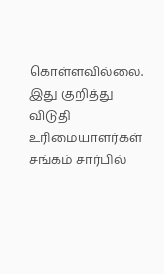கொள்ளவில்லை.
இது குறித்து விடுதி உரிமையாளர்கள் சங்கம் சார்பில்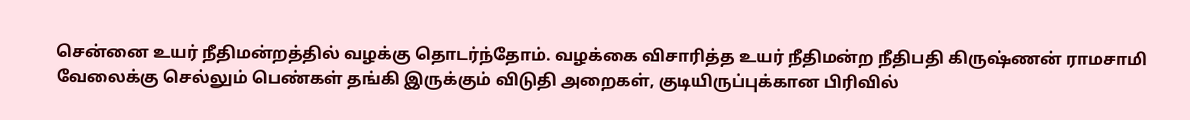சென்னை உயர் நீதிமன்றத்தில் வழக்கு தொடர்ந்தோம். வழக்கை விசாரித்த உயர் நீதிமன்ற நீதிபதி கிருஷ்ணன் ராமசாமி வேலைக்கு செல்லும் பெண்கள் தங்கி இருக்கும் விடுதி அறைகள், குடியிருப்புக்கான பிரிவில்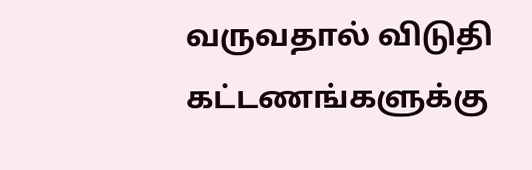வருவதால் விடுதி கட்டணங்களுக்கு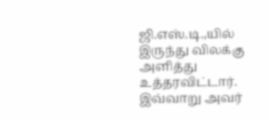ஜி.எஸ்.டி.,யில் இருந்து விலக்கு அளித்து உத்தரவிட்டார். இவ்வாறு அவர்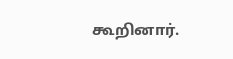கூறினார்.